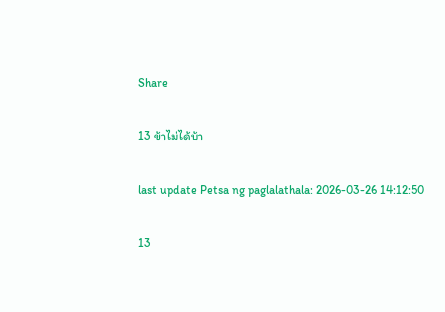Share

13 ข้าไม่ได้บ้า

last update Petsa ng paglalathala: 2026-03-26 14:12:50

13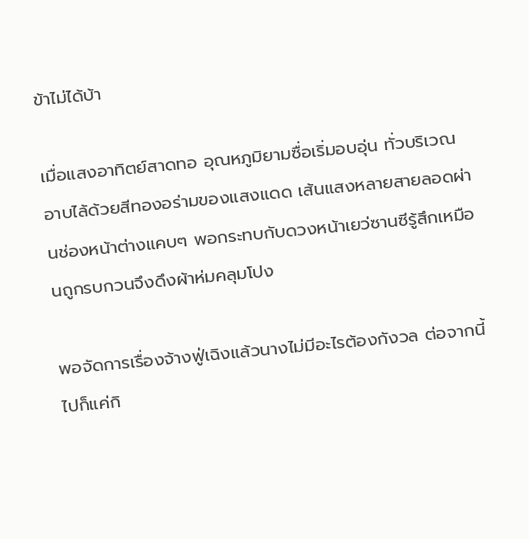ข้าไม่ได้บ้า

เมื่อแสงอาทิตย์สาดทอ อุณหภูมิยามซื่อเริ่มอบอุ่น ทั่วบริเวณอาบไล้ด้วยสีทองอร่ามของแสงแดด เส้นแสงหลายสายลอดผ่านช่องหน้าต่างแคบๆ พอกระทบกับดวงหน้าเยว่ซานซีรู้สึกเหมือนถูกรบกวนจึงดึงผ้าห่มคลุมโปง

พอจัดการเรื่องจ้างฟู่เฉิงแล้วนางไม่มีอะไรต้องกังวล ต่อจากนี้ไปก็แค่กิ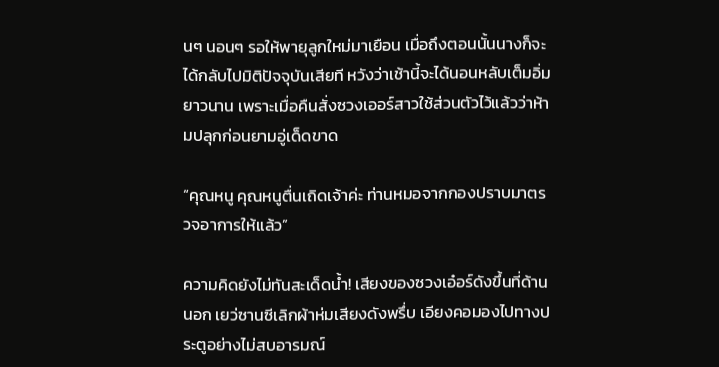นๆ นอนๆ รอให้พายุลูกใหม่มาเยือน เมื่อถึงตอนนั้นนางก็จะได้กลับไปมิติปัจจุบันเสียที หวังว่าเช้านี้จะได้นอนหลับเต็มอิ่มยาวนาน เพราะเมื่อคืนสั่งซวงเออร์สาวใช้ส่วนตัวไว้แล้วว่าห้ามปลุกก่อนยามอู่เด็ดขาด

“คุณหนู คุณหนูตื่นเถิดเจ้าค่ะ ท่านหมอจากกองปราบมาตรวจอาการให้แล้ว”

ความคิดยังไม่ทันสะเด็ดน้ำ! เสียงของซวงเอ๋อร์ดังขึ้นที่ด้านนอก เยว่ซานซีเลิกผ้าห่มเสียงดังพรึ่บ เอียงคอมองไปทางประตูอย่างไม่สบอารมณ์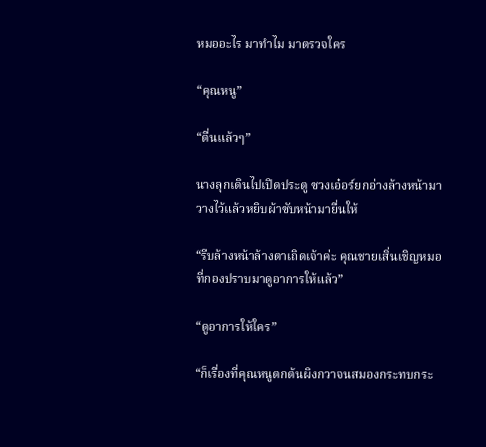หมออะไร มาทำไม มาตรวจใคร

“คุณหนู”

“ตื่นแล้วๆ”

นางลุกเดินไปเปิดประตู ซวงเอ๋อร์ยกอ่างล้างหน้ามาวางไว้แล้วหยิบผ้าซับหน้ามายื่นให้

“รีบล้างหน้าล้างตาเถิดเจ้าค่ะ คุณชายเสิ่นเชิญหมอที่กองปราบมาดูอาการให้แล้ว”

“ดูอาการให้ใคร”

“ก็เรื่องที่คุณหนูตกต้นผิงกวาจนสมองกระทบกระ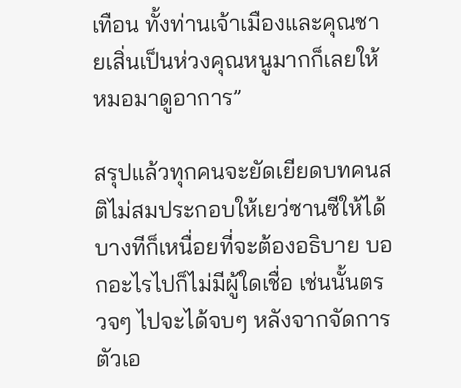เทือน ทั้งท่านเจ้าเมืองและคุณชายเสิ่นเป็นห่วงคุณหนูมากก็เลยให้หมอมาดูอาการ”

สรุปแล้วทุกคนจะยัดเยียดบทคนสติไม่สมประกอบให้เยว่ซานซีให้ได้ บางทีก็เหนื่อยที่จะต้องอธิบาย บอกอะไรไปก็ไม่มีผู้ใดเชื่อ เช่นนั้นตรวจๆ ไปจะได้จบๆ หลังจากจัดการตัวเอ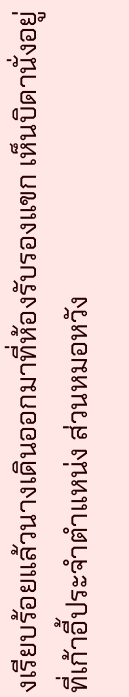งเรียบร้อยแล้วนางเดินออกมาที่ห้องรับรองแขก เห็นบิดานั่งอยู่ที่เก้าอี้ประจำตำแหน่ง ส่วนหมอหวัง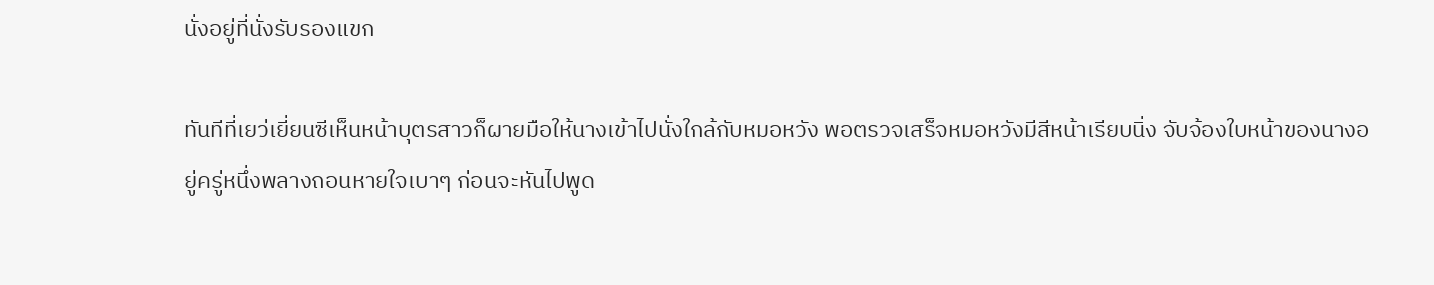นั่งอยู่ที่นั่งรับรองแขก

ทันทีที่เยว่เยี่ยนซีเห็นหน้าบุตรสาวก็ผายมือให้นางเข้าไปนั่งใกล้กับหมอหวัง พอตรวจเสร็จหมอหวังมีสีหน้าเรียบนิ่ง จับจ้องใบหน้าของนางอยู่ครู่หนึ่งพลางถอนหายใจเบาๆ ก่อนจะหันไปพูด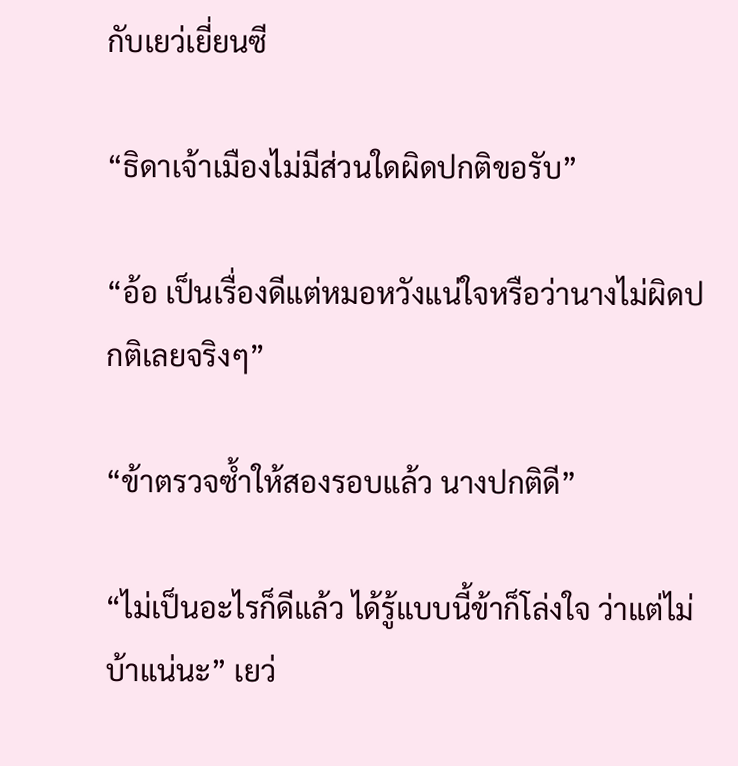กับเยว่เยี่ยนซี

“ธิดาเจ้าเมืองไม่มีส่วนใดผิดปกติขอรับ”

“อ้อ เป็นเรื่องดีแต่หมอหวังแน่ใจหรือว่านางไม่ผิดปกติเลยจริงๆ”

“ข้าตรวจซ้ำให้สองรอบแล้ว นางปกติดี”

“ไม่เป็นอะไรก็ดีแล้ว ได้รู้แบบนี้ข้าก็โล่งใจ ว่าแต่ไม่บ้าแน่นะ” เยว่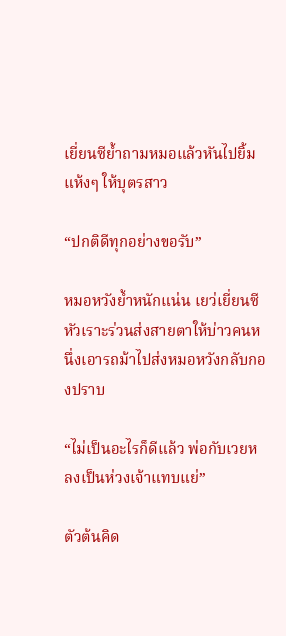เยี่ยนซีย้ำถามหมอแล้วหันไปยิ้มแห้งๆ ให้บุตรสาว

“ปกติดีทุกอย่างขอรับ”

หมอหวังย้ำหนักแน่น เยว่เยี่ยนซีหัวเราะร่วนส่งสายตาให้บ่าวคนหนึ่งเอารถม้าไปส่งหมอหวังกลับกองปราบ

“ไม่เป็นอะไรก็ดีแล้ว พ่อกับเวยหลงเป็นห่วงเจ้าแทบแย่”

ตัวต้นคิด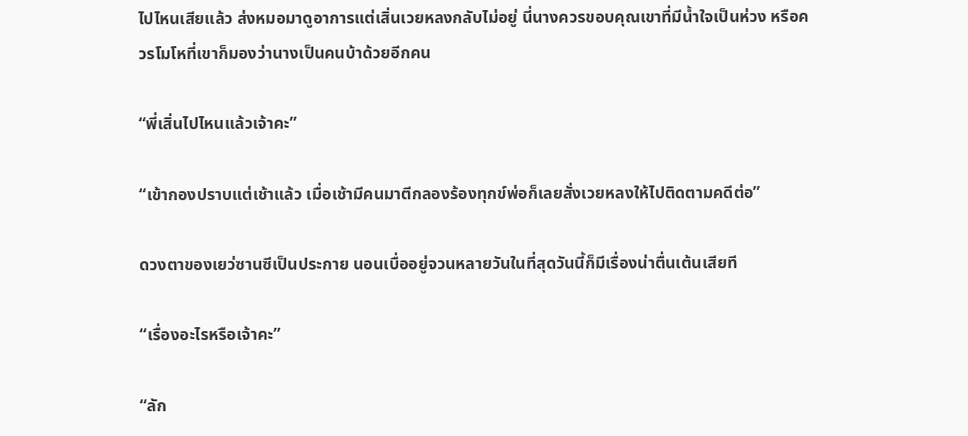ไปไหนเสียแล้ว ส่งหมอมาดูอาการแต่เสิ่นเวยหลงกลับไม่อยู่ นี่นางควรขอบคุณเขาที่มีน้ำใจเป็นห่วง หรือควรโมโหที่เขาก็มองว่านางเป็นคนบ้าด้วยอีกคน

“พี่เสิ่นไปไหนแล้วเจ้าคะ”

“เข้ากองปราบแต่เช้าแล้ว เมื่อเช้ามีคนมาตีกลองร้องทุกข์พ่อก็เลยสั่งเวยหลงให้ไปติดตามคดีต่อ”

ดวงตาของเยว่ซานซีเป็นประกาย นอนเบื่ออยู่จวนหลายวันในที่สุดวันนี้ก็มีเรื่องน่าตื่นเต้นเสียที

“เรื่องอะไรหรือเจ้าคะ”

“ลัก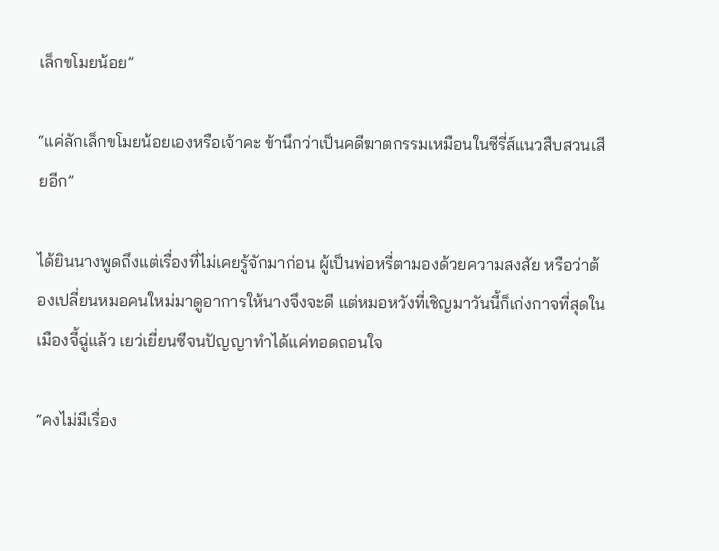เล็กขโมยน้อย”

“แค่ลักเล็กขโมยน้อยเองหรือเจ้าคะ ข้านึกว่าเป็นคดีฆาตกรรมเหมือนในซีรี่ส์แนวสืบสวนเสียอีก”

ได้ยินนางพูดถึงแต่เรื่องที่ไม่เคยรู้จักมาก่อน ผู้เป็นพ่อหรี่ตามองด้วยความสงสัย หรือว่าต้องเปลี่ยนหมอคนใหม่มาดูอาการให้นางจึงจะดี แต่หมอหวังที่เชิญมาวันนี้ก็เก่งกาจที่สุดในเมืองจี้ฉู่แล้ว เยว่เยี่ยนซีจนปัญญาทำได้แค่ทอดถอนใจ

“คงไม่มีเรื่อง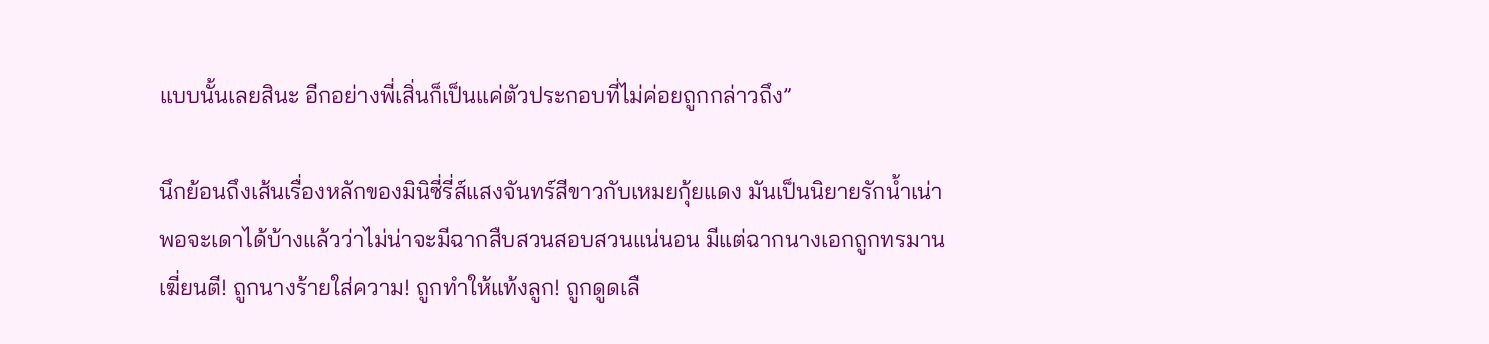แบบนั้นเลยสินะ อีกอย่างพี่เสิ่นก็เป็นแค่ตัวประกอบที่ไม่ค่อยถูกกล่าวถึง”

นึกย้อนถึงเส้นเรื่องหลักของมินิซี่รี่ส์แสงจันทร์สีขาวกับเหมยกุ้ยแดง มันเป็นนิยายรักน้ำเน่า พอจะเดาได้บ้างแล้วว่าไม่น่าจะมีฉากสืบสวนสอบสวนแน่นอน มีแต่ฉากนางเอกถูกทรมานเฆี่ยนตี! ถูกนางร้ายใส่ความ! ถูกทำให้แท้งลูก! ถูกดูดเลื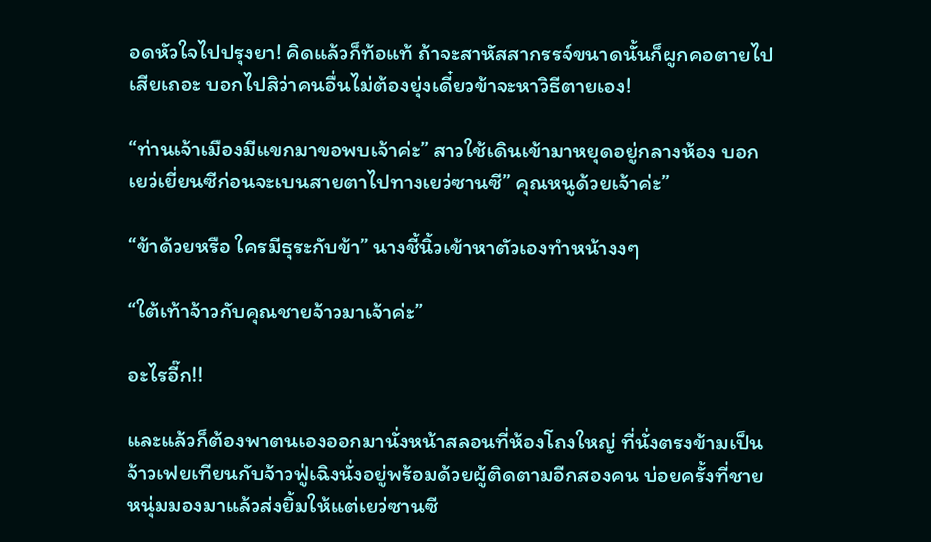อดหัวใจไปปรุงยา! คิดแล้วก็ท้อแท้ ถ้าจะสาหัสสากรรจ์ขนาดนั้นก็ผูกคอตายไปเสียเถอะ บอกไปสิว่าคนอื่นไม่ต้องยุ่งเดี๋ยวข้าจะหาวิธีตายเอง!

“ท่านเจ้าเมืองมีแขกมาขอพบเจ้าค่ะ” สาวใช้เดินเข้ามาหยุดอยู่กลางห้อง บอกเยว่เยี่ยนซีก่อนจะเบนสายตาไปทางเยว่ซานซี” คุณหนูด้วยเจ้าค่ะ”

“ข้าด้วยหรือ ใครมีธุระกับข้า” นางชี้นิ้วเข้าหาตัวเองทำหน้างงๆ

“ใต้เท้าจ้าวกับคุณชายจ้าวมาเจ้าค่ะ”

อะไรอี๊ก!!

และแล้วก็ต้องพาตนเองออกมานั่งหน้าสลอนที่ห้องโถงใหญ่ ที่นั่งตรงข้ามเป็นจ้าวเฟยเทียนกับจ้าวฟู่เฉิงนั่งอยู่พร้อมด้วยผู้ติดตามอีกสองคน บ่อยครั้งที่ชายหนุ่มมองมาแล้วส่งยิ้มให้แต่เยว่ซานซี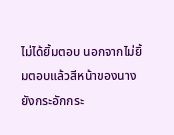ไม่ได้ยิ้มตอบ นอกจากไม่ยิ้มตอบแล้วสีหน้าของนางยังกระอักกระ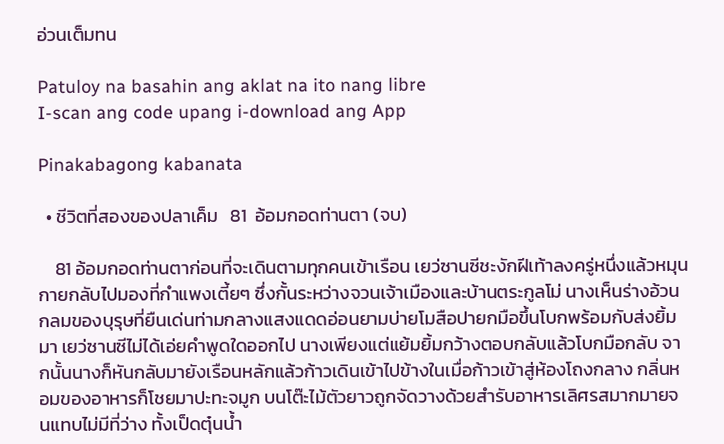อ่วนเต็มทน

Patuloy na basahin ang aklat na ito nang libre
I-scan ang code upang i-download ang App

Pinakabagong kabanata

  • ชีวิตที่สองของปลาเค็ม   81  อ้อมกอดท่านตา (จบ)

    81 อ้อมกอดท่านตาก่อนที่จะเดินตามทุกคนเข้าเรือน เยว่ซานซีชะงักฝีเท้าลงครู่หนึ่งแล้วหมุนกายกลับไปมองที่กำแพงเตี้ยๆ ซึ่งกั้นระหว่างจวนเจ้าเมืองและบ้านตระกูลโม่ นางเห็นร่างอ้วนกลมของบุรุษที่ยืนเด่นท่ามกลางแสงแดดอ่อนยามบ่ายโมสือปายกมือขึ้นโบกพร้อมกับส่งยิ้มมา เยว่ซานซีไม่ได้เอ่ยคำพูดใดออกไป นางเพียงแต่แย้มยิ้มกว้างตอบกลับแล้วโบกมือกลับ จากนั้นนางก็หันกลับมายังเรือนหลักแล้วก้าวเดินเข้าไปข้างในเมื่อก้าวเข้าสู่ห้องโถงกลาง กลิ่นหอมของอาหารก็โชยมาปะทะจมูก บนโต๊ะไม้ตัวยาวถูกจัดวางด้วยสำรับอาหารเลิศรสมากมายจนแทบไม่มีที่ว่าง ทั้งเป็ดตุ๋นน้ำ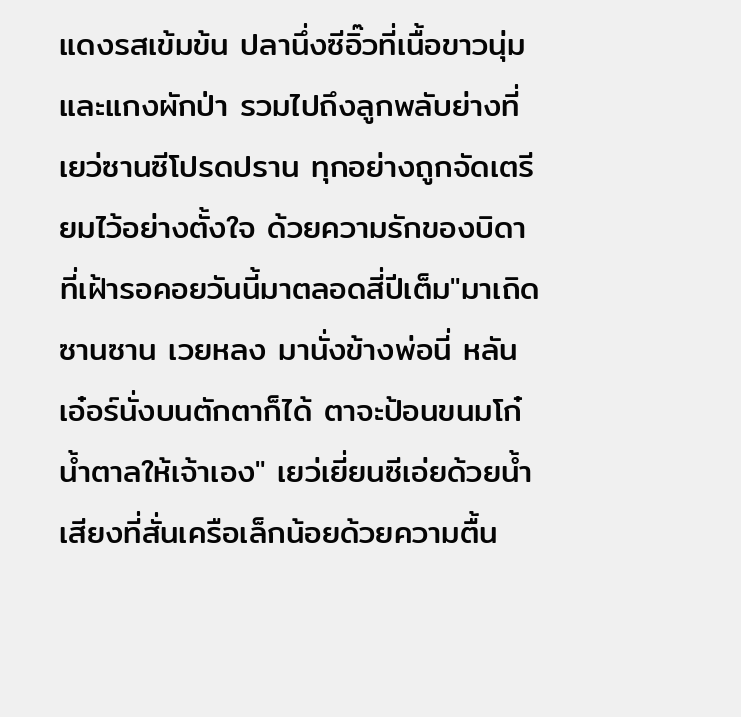แดงรสเข้มข้น ปลานึ่งซีอิ๊วที่เนื้อขาวนุ่ม และแกงผักป่า รวมไปถึงลูกพลับย่างที่เยว่ซานซีโปรดปราน ทุกอย่างถูกจัดเตรียมไว้อย่างตั้งใจ ด้วยความรักของบิดาที่เฝ้ารอคอยวันนี้มาตลอดสี่ปีเต็ม"มาเถิดซานซาน เวยหลง มานั่งข้างพ่อนี่ หลันเอ๋อร์นั่งบนตักตาก็ได้ ตาจะป้อนขนมโก๋น้ำตาลให้เจ้าเอง" เยว่เยี่ยนซีเอ่ยด้วยน้ำเสียงที่สั่นเครือเล็กน้อยด้วยความตื้น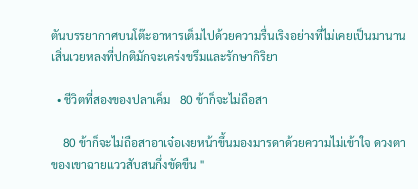ตันบรรยากาศบนโต๊ะอาหารเต็มไปด้วยความรื่นเริงอย่างที่ไม่เคยเป็นมานาน เสิ่นเวยหลงที่ปกติมักจะเคร่งขรึมและรักษากิริยา

  • ชีวิตที่สองของปลาเค็ม   80 ข้าก็จะไม่ถือสา

    80 ข้าก็จะไม่ถือสาอาเจ๋อเงยหน้าขึ้นมองมารดาด้วยความไม่เข้าใจ ดวงตาของเขาฉายแววสับสนกึ่งขัดขืน "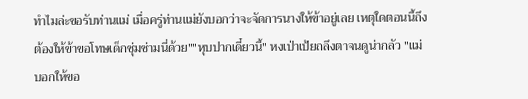ทำไมล่ะขอรับท่านแม่ เมื่อครู่ท่านแม่ยังบอกว่าจะจัดการนางให้ข้าอยู่เลย เหตุใดตอนนี้ถึงต้องให้ข้าขอโทษเด็กซุ่มซ่ามนี่ด้วย""หุบปากเดี๋ยวนี้" หงเป่าเป้ยถลึงตาจนดูน่ากลัว "แม่บอกให้ขอ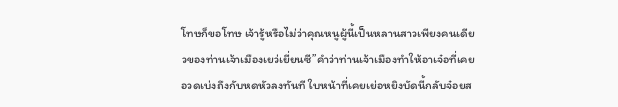โทษก็ขอโทษ เจ้ารู้หรือไม่ว่าคุณหนูผู้นี้เป็นหลานสาวเพียงคนเดียวของท่านเจ้าเมืองเยว่เยี่ยนซี”คำว่าท่านเจ้าเมืองทำให้อาเจ๋อที่เคยอวดเบ่งถึงกับหดหัวลงทันที ใบหน้าที่เคยเย่อหยิงบัดนี้กลับจ๋อยส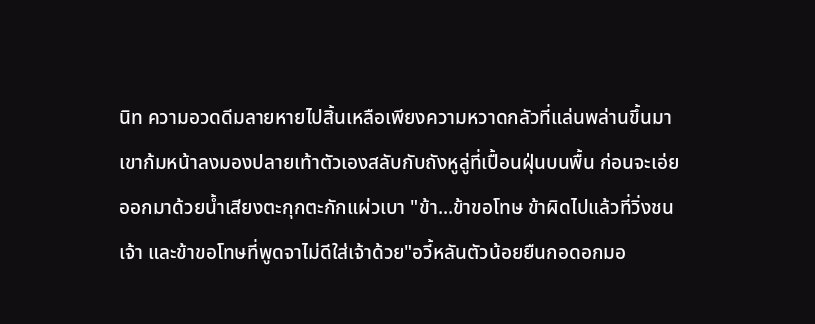นิท ความอวดดีมลายหายไปสิ้นเหลือเพียงความหวาดกลัวที่แล่นพล่านขึ้นมาเขาก้มหน้าลงมองปลายเท้าตัวเองสลับกับถังหูลู่ที่เปื้อนฝุ่นบนพื้น ก่อนจะเอ่ยออกมาด้วยน้ำเสียงตะกุกตะกักแผ่วเบา "ข้า...ข้าขอโทษ ข้าผิดไปแล้วที่วิ่งชนเจ้า และข้าขอโทษที่พูดจาไม่ดีใส่เจ้าด้วย"อวี้หลันตัวน้อยยืนกอดอกมอ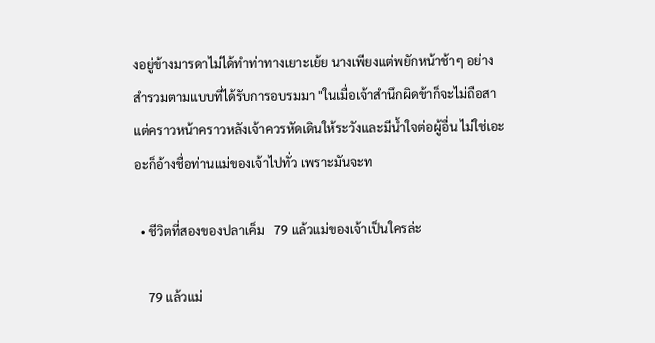งอยู่ข้างมารดาไม่ได้ทำท่าทางเยาะเย้ย นางเพียงแต่พยักหน้าช้าๆ อย่างสำรวมตามแบบที่ได้รับการอบรมมา "ในเมื่อเจ้าสำนึกผิดข้าก็จะไม่ถือสา แต่คราวหน้าคราวหลังเจ้าควรหัดเดินให้ระวังและมีน้ำใจต่อผู้อื่น ไม่ใช่เอะอะก็อ้างชื่อท่านแม่ของเจ้าไปทั่ว เพราะมันจะท

  • ชีวิตที่สองของปลาเค็ม   79 แล้วแม่ของเจ้าเป็นใครล่ะ

    79 แล้วแม่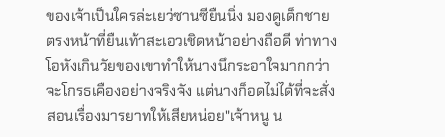ของเจ้าเป็นใครล่ะเยว่ซานซียืนนิ่ง มองดูเด็กชายตรงหน้าที่ยืนเท้าสะเอวเชิดหน้าอย่างถือดี ท่าทางโอหังเกินวัยของเขาทำให้นางนึกระอาใจมากกว่าจะโกรธเคืองอย่างจริงจัง แต่นางก็อดไม่ได้ที่จะสั่งสอนเรื่องมารยาทให้เสียหน่อย"เจ้าหนู น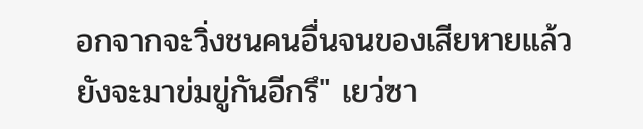อกจากจะวิ่งชนคนอื่นจนของเสียหายแล้วยังจะมาข่มขู่กันอีกรึ" เยว่ซา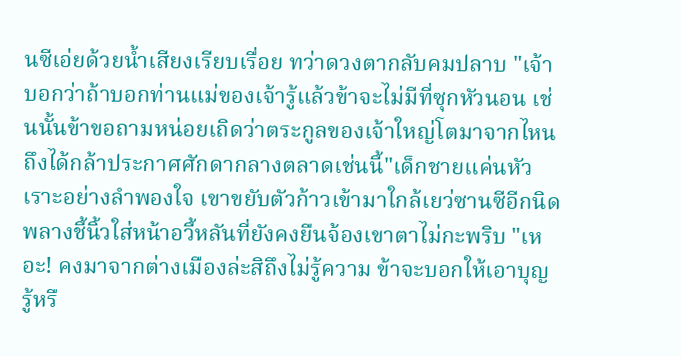นซีเอ่ยด้วยน้ำเสียงเรียบเรื่อย ทว่าดวงตากลับคมปลาบ "เจ้าบอกว่าถ้าบอกท่านแม่ของเจ้ารู้แล้วข้าจะไม่มีที่ซุกหัวนอน เช่นนั้นข้าขอถามหน่อยเถิดว่าตระกูลของเจ้าใหญ่โตมาจากไหน ถึงได้กล้าประกาศศักดากลางตลาดเช่นนี้"เด็กชายแค่นหัวเราะอย่างลำพองใจ เขาขยับตัวก้าวเข้ามาใกล้เยว่ซานซีอีกนิด พลางชี้นิ้วใส่หน้าอวี้หลันที่ยังคงยืนจ้องเขาตาไม่กะพริบ "เหอะ! คงมาจากต่างเมืองล่ะสิถึงไม่รู้ความ ข้าจะบอกให้เอาบุญ รู้หรื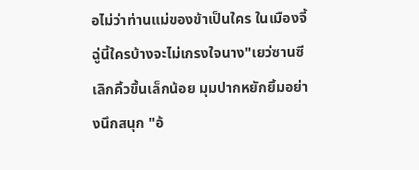อไม่ว่าท่านแม่ของข้าเป็นใคร ในเมืองจี้ฉู่นี้ใครบ้างจะไม่เกรงใจนาง"เยว่ซานซีเลิกคิ้วขึ้นเล็กน้อย มุมปากหยักยิ้มอย่างนึกสนุก "อ้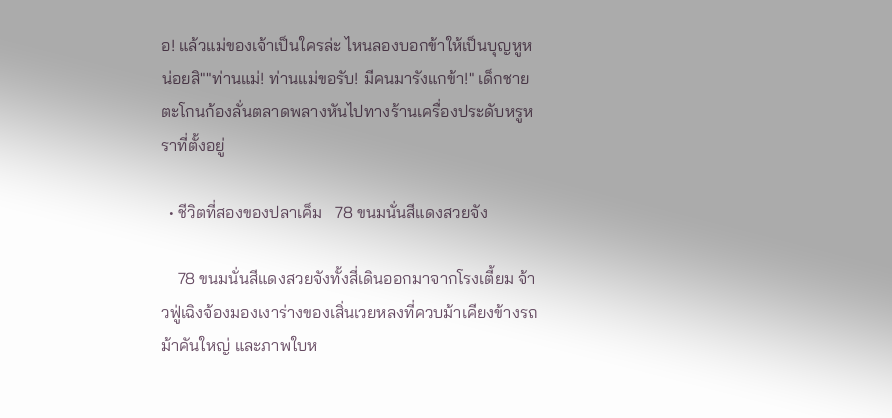อ! แล้วแม่ของเจ้าเป็นใครล่ะ ไหนลองบอกข้าให้เป็นบุญหูหน่อยสิ""ท่านแม่! ท่านแม่ขอรับ! มีคนมารังแกข้า!" เด็กชายตะโกนก้องลั่นตลาดพลางหันไปทางร้านเครื่องประดับหรูหราที่ตั้งอยู่

  • ชีวิตที่สองของปลาเค็ม   78 ขนมนั่นสีแดงสวยจัง

    78 ขนมนั่นสีแดงสวยจังทั้งสี่เดินออกมาจากโรงเตี้ยม จ้าวฟู่เฉิงจ้องมองเงาร่างของเสิ่นเวยหลงที่ควบม้าเคียงข้างรถม้าคันใหญ่ และภาพใบห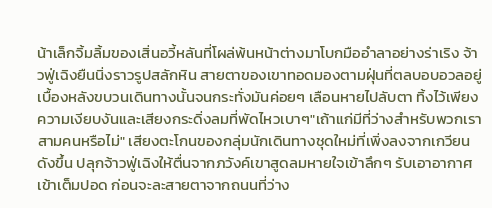น้าเล็กจิ้มลิ้มของเสิ่นอวี้หลันที่โผล่พ้นหน้าต่างมาโบกมืออำลาอย่างร่าเริง จ้าวฟู่เฉิงยืนนิ่งราวรูปสลักหิน สายตาของเขาทอดมองตามฝุ่นที่ตลบอบอวลอยู่เบื้องหลังขบวนเดินทางนั้นจนกระทั่งมันค่อยๆ เลือนหายไปลับตา ทิ้งไว้เพียงความเงียบงันและเสียงกระดิ่งลมที่พัดไหวเบาๆ"เถ้าแก่มีที่ว่างสำหรับพวกเราสามคนหรือไม่" เสียงตะโกนของกลุ่มนักเดินทางชุดใหม่ที่เพิ่งลงจากเกวียนดังขึ้น ปลุกจ้าวฟู่เฉิงให้ตื่นจากภวังค์เขาสูดลมหายใจเข้าลึกๆ รับเอาอากาศเข้าเต็มปอด ก่อนจะละสายตาจากถนนที่ว่าง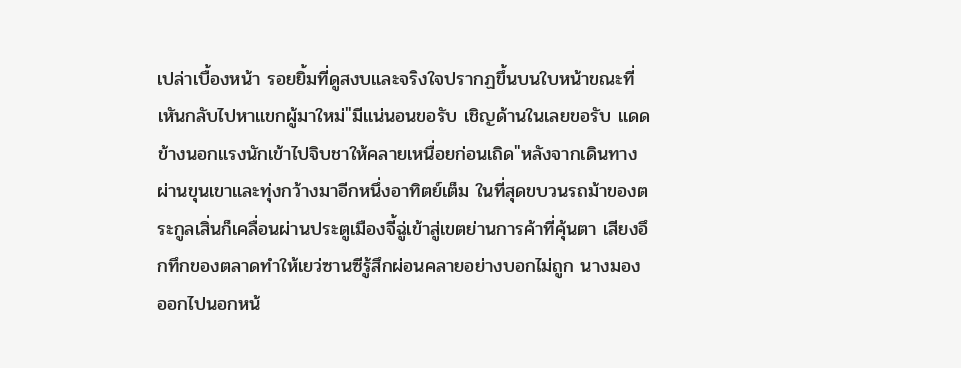เปล่าเบื้องหน้า รอยยิ้มที่ดูสงบและจริงใจปรากฏขึ้นบนใบหน้าขณะที่เหันกลับไปหาแขกผู้มาใหม่"มีแน่นอนขอรับ เชิญด้านในเลยขอรับ แดดข้างนอกแรงนักเข้าไปจิบชาให้คลายเหนื่อยก่อนเถิด"หลังจากเดินทางผ่านขุนเขาและทุ่งกว้างมาอีกหนึ่งอาทิตย์เต็ม ในที่สุดขบวนรถม้าของตระกูลเสิ่นก็เคลื่อนผ่านประตูเมืองจี้ฉู่เข้าสู่เขตย่านการค้าที่คุ้นตา เสียงอึกทึกของตลาดทำให้เยว่ซานซีรู้สึกผ่อนคลายอย่างบอกไม่ถูก นางมองออกไปนอกหน้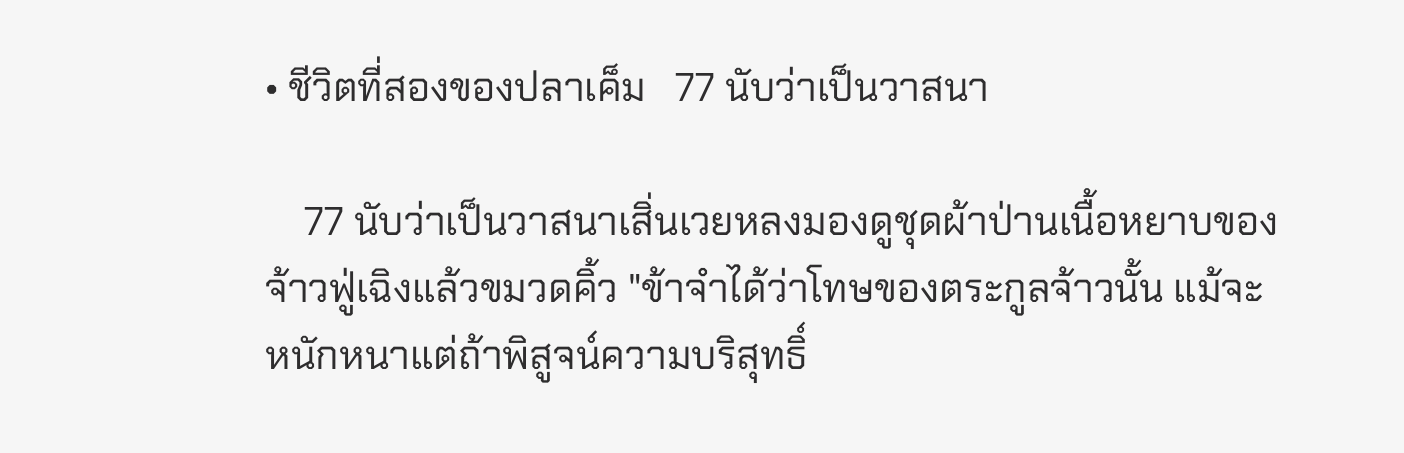• ชีวิตที่สองของปลาเค็ม   77 นับว่าเป็นวาสนา

    77 นับว่าเป็นวาสนาเสิ่นเวยหลงมองดูชุดผ้าป่านเนื้อหยาบของจ้าวฟู่เฉิงแล้วขมวดคิ้ว "ข้าจำได้ว่าโทษของตระกูลจ้าวนั้น แม้จะหนักหนาแต่ถ้าพิสูจน์ความบริสุทธิ์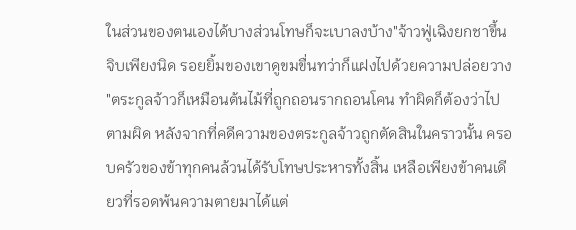ในส่วนของตนเองได้บางส่วนโทษก็จะเบาลงบ้าง"จ้าวฟู่เฉิงยกชาขึ้นจิบเพียงนิด รอยยิ้มของเขาดูขมขื่นทว่าก็แฝงไปด้วยความปล่อยวาง "ตระกูลจ้าวก็เหมือนต้นไม้ที่ถูกถอนรากถอนโคน ทำผิดก็ต้องว่าไปตามผิด หลังจากที่คดีความของตระกูลจ้าวถูกตัดสินในคราวนั้น ครอบครัวของข้าทุกคนล้วนได้รับโทษประหารทั้งสิ้น เหลือเพียงข้าคนเดียวที่รอดพ้นความตายมาได้แต่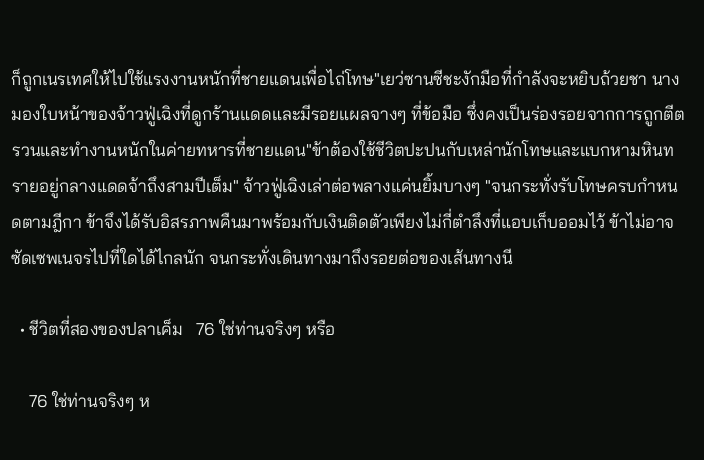ก็ถูกเนรเทศให้ไปใช้แรงงานหนักที่ชายแดนเพื่อไถ่โทษ"เยว่ซานซีชะงักมือที่กำลังจะหยิบถ้วยชา นางมองใบหน้าของจ้าวฟู่เฉิงที่ดูกร้านแดดและมีรอยแผลจางๆ ที่ข้อมือ ซึ่งคงเป็นร่องรอยจากการถูกตีตรวนและทำงานหนักในค่ายทหารที่ชายแดน"ข้าต้องใช้ชีวิตปะปนกับเหล่านักโทษและแบกหามหินทรายอยู่กลางแดดจ้าถึงสามปีเต็ม" จ้าวฟู่เฉิงเล่าต่อพลางแค่นยิ้มบางๆ "จนกระทั่งรับโทษครบกำหนดตามฎีกา ข้าจึงได้รับอิสรภาพคืนมาพร้อมกับเงินติดตัวเพียงไม่กี่ตำลึงที่แอบเก็บออมไว้ ข้าไม่อาจซัดเซพเนจรไปที่ใดได้ไกลนัก จนกระทั่งเดินทางมาถึงรอยต่อของเส้นทางนี

  • ชีวิตที่สองของปลาเค็ม   76 ใช่ท่านจริงๆ หรือ

    76 ใช่ท่านจริงๆ ห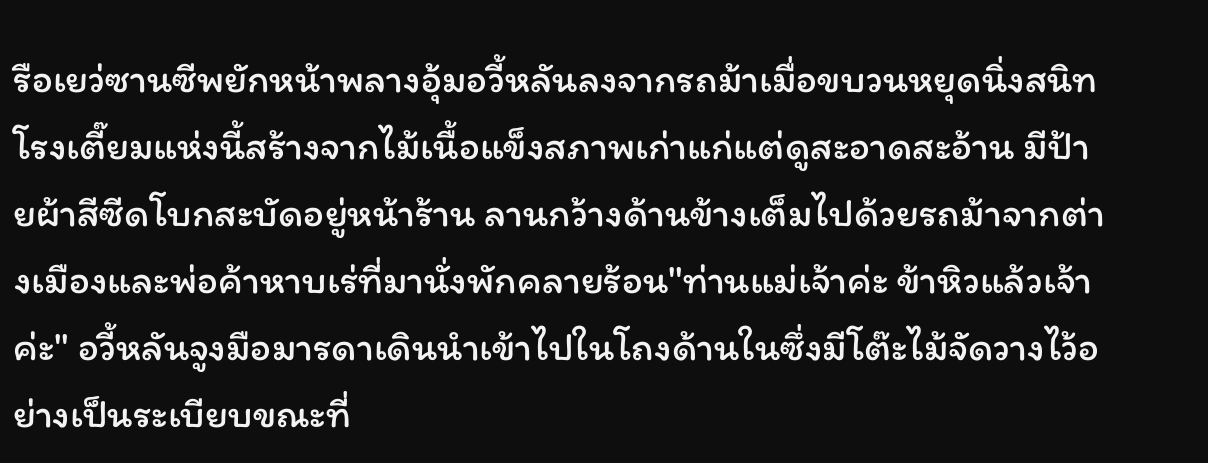รือเยว่ซานซีพยักหน้าพลางอุ้มอวี้หลันลงจากรถม้าเมื่อขบวนหยุดนิ่งสนิท โรงเตี๊ยมแห่งนี้สร้างจากไม้เนื้อแข็งสภาพเก่าแก่แต่ดูสะอาดสะอ้าน มีป้ายผ้าสีซีดโบกสะบัดอยู่หน้าร้าน ลานกว้างด้านข้างเต็มไปด้วยรถม้าจากต่างเมืองและพ่อค้าหาบเร่ที่มานั่งพักคลายร้อน"ท่านแม่เจ้าค่ะ ข้าหิวแล้วเจ้าค่ะ" อวี้หลันจูงมือมารดาเดินนำเข้าไปในโถงด้านในซึ่งมีโต๊ะไม้จัดวางไว้อย่างเป็นระเบียบขณะที่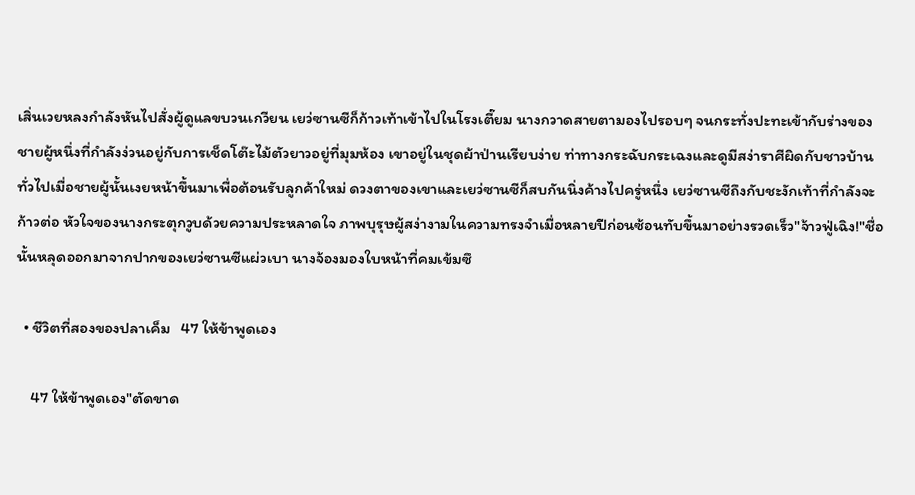เสิ่นเวยหลงกำลังหันไปสั่งผู้ดูแลขบวนเกวียน เยว่ซานซีก็ก้าวเท้าเข้าไปในโรงเตี๊ยม นางกวาดสายตามองไปรอบๆ จนกระทั่งปะทะเข้ากับร่างของชายผู้หนึ่งที่กำลังง่วนอยู่กับการเช็ดโต๊ะไม้ตัวยาวอยู่ที่มุมห้อง เขาอยู่ในชุดผ้าป่านเรียบง่าย ท่าทางกระฉับกระเฉงและดูมีสง่าราศีผิดกับชาวบ้านทั่วไปเมื่อชายผู้นั้นเงยหน้าขึ้นมาเพื่อต้อนรับลูกค้าใหม่ ดวงตาของเขาและเยว่ซานซีก็สบกันนิ่งค้างไปครู่หนึ่ง เยว่ซานซีถึงกับชะงักเท้าที่กำลังจะก้าวต่อ หัวใจของนางกระตุกวูบด้วยความประหลาดใจ ภาพบุรุษผู้สง่างามในความทรงจำเมื่อหลายปีก่อนซ้อนทับขึ้นมาอย่างรวดเร็ว"จ้าวฟู่เฉิง!"ชื่อนั้นหลุดออกมาจากปากของเยว่ซานซีแผ่วเบา นางจ้องมองใบหน้าที่คมเข้มซึ

  • ชีวิตที่สองของปลาเค็ม   47 ให้ข้าพูดเอง

    47 ให้ข้าพูดเอง"ตัดขาด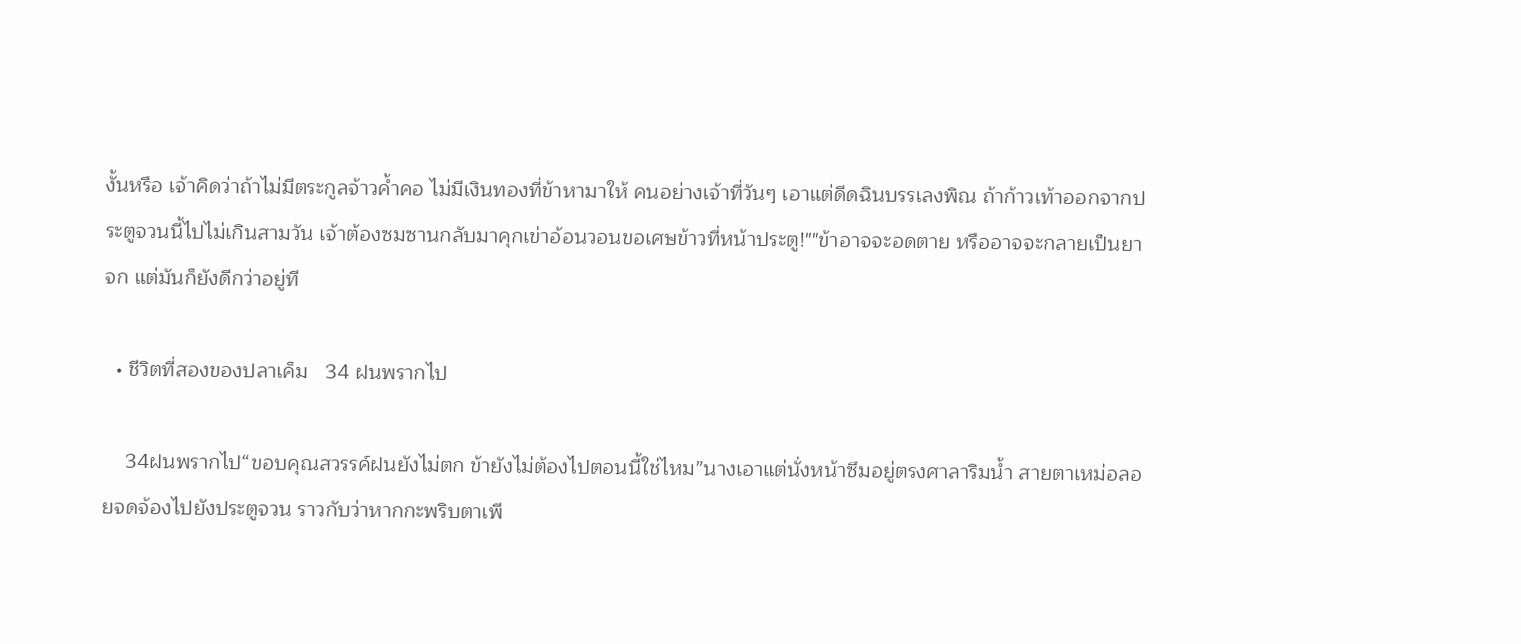งั้นหรือ เจ้าคิดว่าถ้าไม่มีตระกูลจ้าวค้ำคอ ไม่มีเงินทองที่ข้าหามาให้ คนอย่างเจ้าที่วันๆ เอาแต่ดีดฉินบรรเลงพิณ ถ้าก้าวเท้าออกจากประตูจวนนี้ไปไม่เกินสามวัน เจ้าต้องซมซานกลับมาคุกเข่าอ้อนวอนขอเศษข้าวที่หน้าประตู!""ข้าอาจจะอดตาย หรืออาจจะกลายเป็นยาจก แต่มันก็ยังดีกว่าอยู่ที

  • ชีวิตที่สองของปลาเค็ม   34 ฝนพรากไป

    34ฝนพรากไป“ขอบคุณสวรรค์ฝนยังไม่ตก ข้ายังไม่ต้องไปตอนนี้ใช่ไหม”นางเอาแต่นั่งหน้าซึมอยู่ตรงศาลาริมน้ำ สายตาเหม่อลอยจดจ้องไปยังประตูจวน ราวกับว่าหากกะพริบตาเพี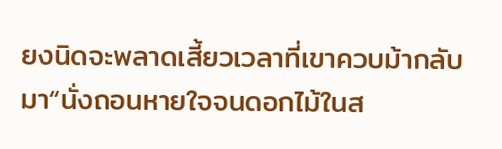ยงนิดจะพลาดเสี้ยวเวลาที่เขาควบม้ากลับมา“นั่งถอนหายใจจนดอกไม้ในส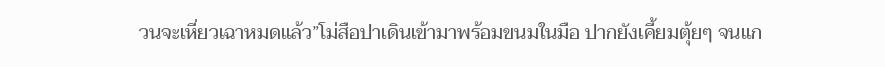วนจะเหี่ยวเฉาหมดแล้ว”โม่สือปาเดินเข้ามาพร้อมขนมในมือ ปากยังเคี้ยมตุ้ยๆ จนแก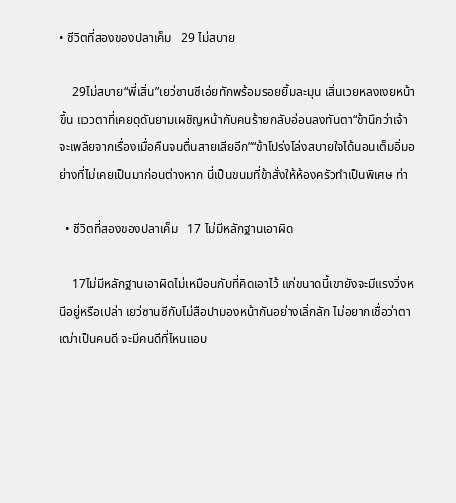• ชีวิตที่สองของปลาเค็ม   29 ไม่สบาย

    29ไม่สบาย“พี่เสิ่น”เยว่ซานซีเอ่ยทักพร้อมรอยยิ้มละมุน เสิ่นเวยหลงเงยหน้าขึ้น แววตาที่เคยดุดันยามเผชิญหน้ากับคนร้ายกลับอ่อนลงทันตา“ข้านึกว่าเจ้าจะเพลียจากเรื่องเมื่อคืนจนตื่นสายเสียอีก”“ข้าโปร่งโล่งสบายใจได้นอนเต็มอิ่มอย่างที่ไม่เคยเป็นมาก่อนต่างหาก นี่เป็นขนมที่ข้าสั่งให้ห้องครัวทำเป็นพิเศษ ท่า

  • ชีวิตที่สองของปลาเค็ม   17 ไม่มีหลักฐานเอาผิด

    17ไม่มีหลักฐานเอาผิดไม่เหมือนกับที่คิดเอาไว้ แก่ขนาดนี้เขายังจะมีแรงวิ่งหนีอยู่หรือเปล่า เยว่ซานซีกับโม่สือปามองหน้ากันอย่างเลิ่กลัก ไม่อยากเชื่อว่าตาเฒ่าเป็นคนดี จะมีคนดีที่ไหนแอบ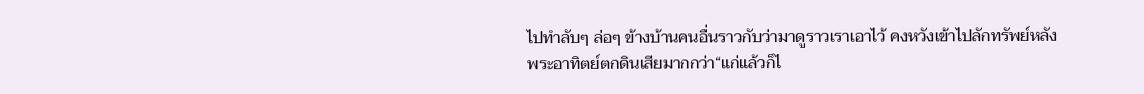ไปทำลับๆ ล่อๆ ข้างบ้านคนอื่นราวกับว่ามาดูราวเราเอาไว้ คงหวังเข้าไปลักทรัพย์หลังพระอาทิตย์ตกดินเสียมากกว่า“แก่แล้วก็ไ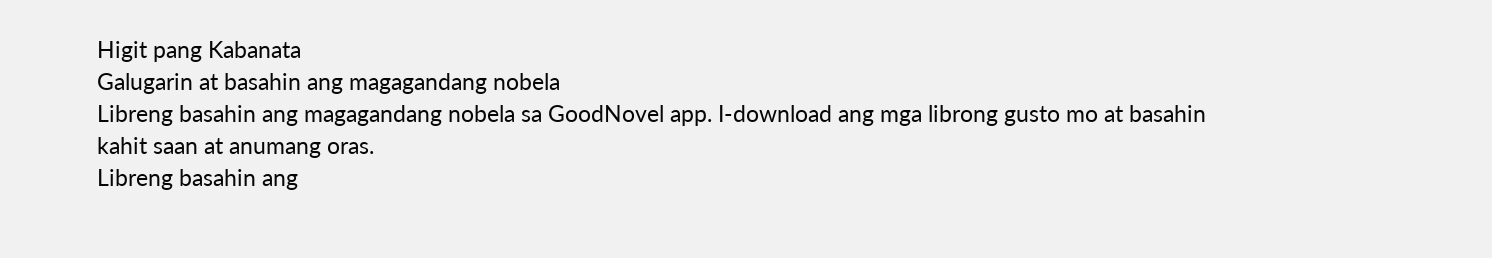Higit pang Kabanata
Galugarin at basahin ang magagandang nobela
Libreng basahin ang magagandang nobela sa GoodNovel app. I-download ang mga librong gusto mo at basahin kahit saan at anumang oras.
Libreng basahin ang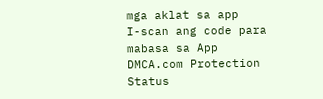mga aklat sa app
I-scan ang code para mabasa sa App
DMCA.com Protection Status